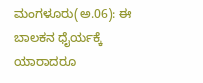ಮಂಗಳೂರು(ಅ.06): ಈ ಬಾಲಕನ ಧೈರ್ಯಕ್ಕೆ ಯಾರಾದರೂ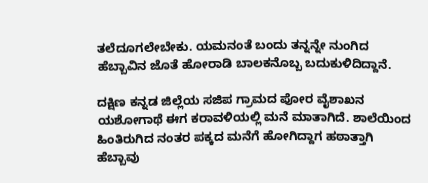ತಲೆದೂಗಲೇಬೇಕು. ಯಮನಂತೆ ಬಂದು ತನ್ನನ್ನೇ ನುಂಗಿದ ಹೆಬ್ಬಾವಿನ ಜೊತೆ ಹೋರಾಡಿ ಬಾಲಕನೊಬ್ಬ ಬದುಕುಳಿದಿದ್ದಾನೆ.

ದಕ್ಷಿಣ ಕನ್ನಡ ಜಿಲ್ಲೆಯ ಸಜಿಪ ಗ್ರಾಮದ ಪೋರ ವೈಶಾಖನ ಯಶೋಗಾಥೆ ಈಗ ಕರಾವಳಿಯಲ್ಲಿ ಮನೆ ಮಾತಾಗಿದೆ. ಶಾಲೆಯಿಂದ ಹಿಂತಿರುಗಿದ ನಂತರ ಪಕ್ಕದ ಮನೆಗೆ ಹೋಗಿದ್ದಾಗ ಹಠಾತ್ತಾಗಿ ಹೆಬ್ಬಾವು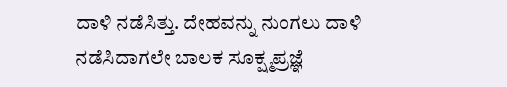ದಾಳಿ ನಡೆಸಿತ್ತು. ದೇಹವನ್ನು ನುಂಗಲು ದಾಳಿ ನಡೆಸಿದಾಗಲೇ ಬಾಲಕ ಸೂಕ್ಷ್ಮಪ್ರಜ್ಞೆ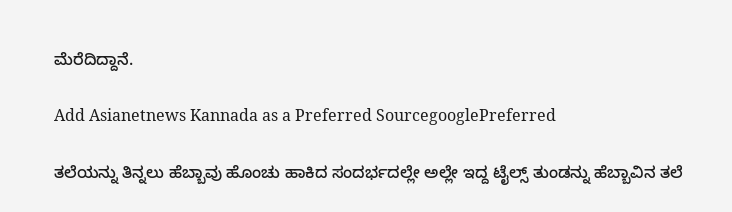ಮೆರೆದಿದ್ದಾನೆ.

Add Asianetnews Kannada as a Preferred SourcegooglePreferred

ತಲೆಯನ್ನು ತಿನ್ನಲು ಹೆಬ್ಬಾವು ಹೊಂಚು ಹಾಕಿದ ಸಂದರ್ಭದಲ್ಲೇ ಅಲ್ಲೇ ಇದ್ದ ಟೈಲ್ಸ್ ತುಂಡನ್ನು ಹೆಬ್ಬಾವಿನ ತಲೆ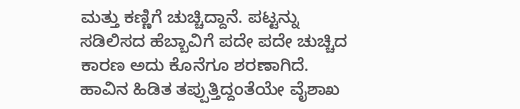ಮತ್ತು ಕಣ್ಣಿಗೆ ಚುಚ್ಚಿದ್ದಾನೆ. ಪಟ್ಟನ್ನು ಸಡಿಲಿಸದ ಹೆಬ್ಬಾವಿಗೆ ಪದೇ ಪದೇ ಚುಚ್ಚಿದ ಕಾರಣ ಅದು ಕೊನೆಗೂ ಶರಣಾಗಿದೆ. ಹಾವಿನ ಹಿಡಿತ ತಪ್ಪುತ್ತಿದ್ದಂತೆಯೇ ವೈಶಾಖ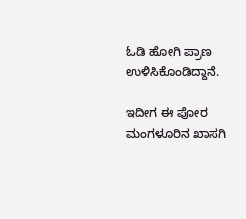ಓಡಿ ಹೋಗಿ ಪ್ರಾಣ ಉಳಿಸಿಕೊಂಡಿದ್ದಾನೆ.

ಇದೀಗ ಈ ಪೋರ ಮಂಗಳೂರಿನ ಖಾಸಗಿ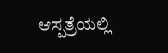ಆಸ್ಪತ್ರೆಯಲ್ಲಿ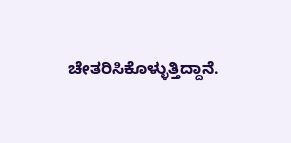ಚೇತರಿಸಿಕೊಳ್ಳುತ್ತಿದ್ದಾನೆ.